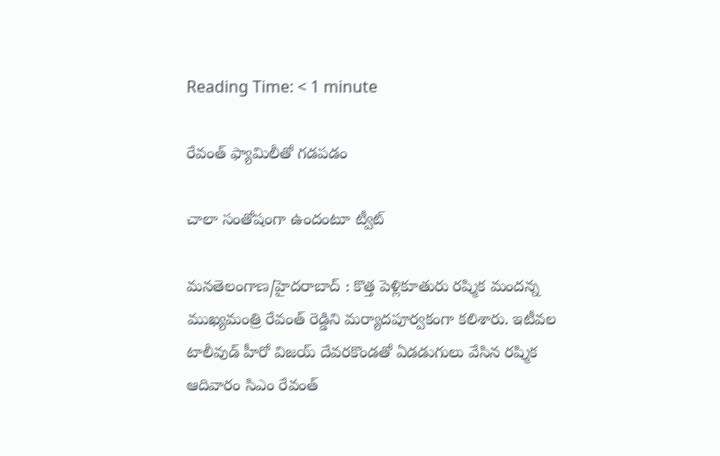Reading Time: < 1 minute

రేవంత్ ఫ్యామిలీతో గడపడం

చాలా సంతోషంగా ఉందంటూ ట్వీట్

మనతెలంగాణ/హైదరాబాద్ : కొత్త పెళ్లికూతురు రష్మిక మందన్న ముఖ్యమంత్రి రేవంత్ రెడ్డిని మర్యాదపూర్వకంగా కలిశారు. ఇటీవల టాలీవుడ్ హీరో విజయ్ దేవరకొండతో ఏడడుగులు వేసిన రష్మిక ఆదివారం సిఎం రేవంత్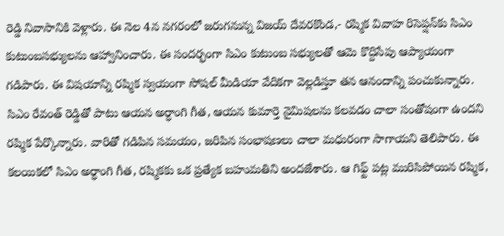రెడ్డి నివాసానికి వెళ్లారు. ఈ నెల 4న నగరంలో జరుగనున్న విజయ్ దేవరకొండ,- రష్మిక వివాహ రిసెప్షన్‌కు సిఎం కుటుంబసభ్యులను ఆహ్వానించారు. ఈ సందర్భంగా సిఎం కుటుంబ సభ్యులతో ఆమె కొద్దిసేపు ఆప్యాయంగా గడిపారు. ఈ విషయాన్ని రష్మిక స్వయంగా సోషల్ మీడియా వేదికగా వెల్లడిస్తూ తన ఆనందాన్ని పంచుకున్నారు. సిఎం రేవంత్ రెడ్డితో పాటు ఆయన అర్ధాంగి గీత, ఆయన కుమార్తె నైమిషలను కలవడం చాలా సంతోషంగా ఉందని రష్మిక పేర్కొన్నారు. వారితో గడిపిన సమయం, జరిపిన సంభాషణలు చాలా మధురంగా సాగాయని తెలిపారు. ఈ కలయికలో సిఎం అర్ధాంగి గీత, రష్మికకు ఒక ప్రత్యేక బహుమతిని అందజేశారు. ఆ గిఫ్ట్ పట్ల మురిసిపోయిన రష్మిక,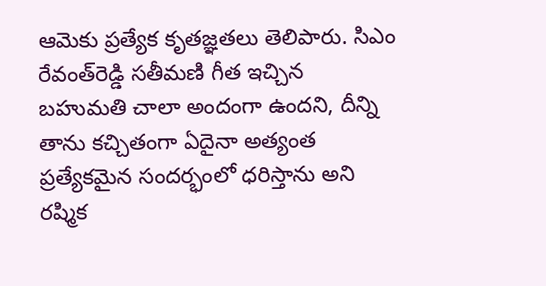ఆమెకు ప్రత్యేక కృతజ్ఞతలు తెలిపారు. సిఎం రేవంత్‌రెడ్డి సతీమణి గీత ఇచ్చిన బహుమతి చాలా అందంగా ఉందని, దీన్ని తాను కచ్చితంగా ఏదైనా అత్యంత ప్రత్యేకమైన సందర్భంలో ధరిస్తాను అని రష్మిక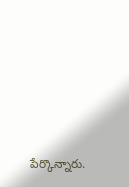పేర్కొన్నారు.